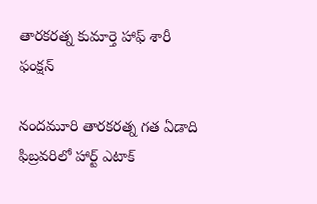తారకరత్న కుమార్తె హాఫ్ శారీ ఫంక్షన్

నందమూరి తారకరత్న గత ఏడాది ఫిబ్రవరిలో హార్ట్ ఎటాక్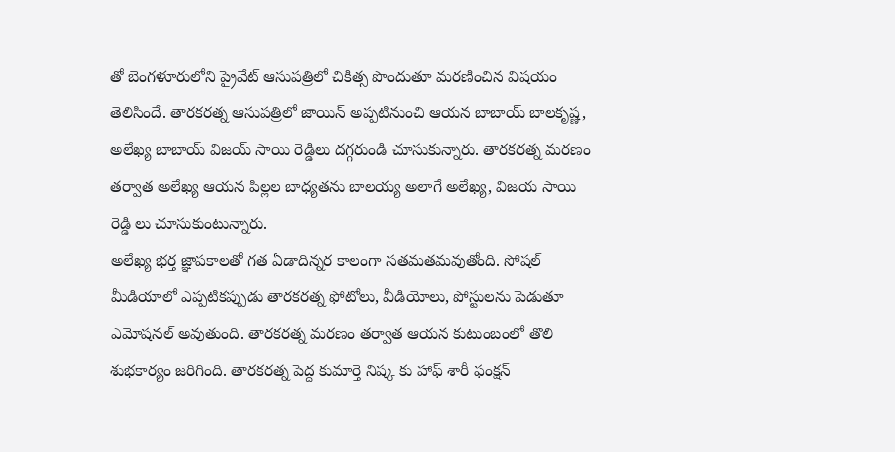తో బెంగళూరులోని ప్రైవేట్ ఆసుపత్రిలో చికిత్స పొందుతూ మరణించిన విషయం తెలిసిందే. తారకరత్న ఆసుపత్రిలో జాయిన్ అప్పటినుంచి ఆయన బాబాయ్ బాలకృష్ణ, అలేఖ్య బాబాయ్ విజయ్ సాయి రెడ్డిలు దగ్గరుండి చూసుకున్నారు. తారకరత్న మరణం తర్వాత అలేఖ్య ఆయన పిల్లల బాధ్యతను బాలయ్య అలాగే అలేఖ్య, విజయ సాయి రెడ్డి లు చూసుకుంటున్నారు.
అలేఖ్య భర్త జ్ఞాపకాలతో గత ఏడాదిన్నర కాలంగా సతమతమవుతోంది. సోషల్ మీడియాలో ఎప్పటికప్పుడు తారకరత్న ఫోటోలు, వీడియోలు, పోస్టులను పెడుతూ ఎమోషనల్ అవుతుంది. తారకరత్న మరణం తర్వాత ఆయన కుటుంబంలో తొలి శుభకార్యం జరిగింది. తారకరత్న పెద్ద కుమార్తె నిష్క కు హాఫ్ శారీ ఫంక్షన్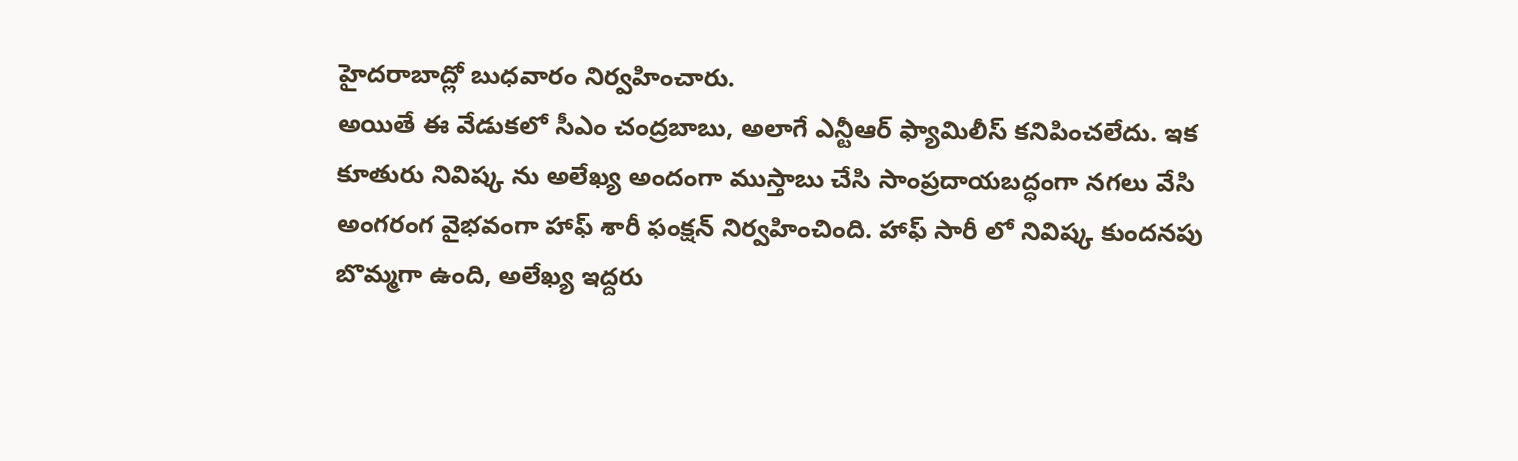హైదరాబాద్లో బుధవారం నిర్వహించారు.
అయితే ఈ వేడుకలో సీఎం చంద్రబాబు, అలాగే ఎన్టీఆర్ ఫ్యామిలీస్ కనిపించలేదు. ఇక కూతురు నివిష్క ను అలేఖ్య అందంగా ముస్తాబు చేసి సాంప్రదాయబద్ధంగా నగలు వేసి అంగరంగ వైభవంగా హాఫ్ శారీ ఫంక్షన్ నిర్వహించింది. హాఫ్ సారీ లో నివిష్క కుందనపు బొమ్మగా ఉంది, అలేఖ్య ఇద్దరు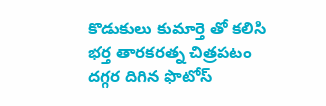కొడుకులు కుమార్తె తో కలిసి భర్త తారకరత్న చిత్రపటం దగ్గర దిగిన ఫొటోస్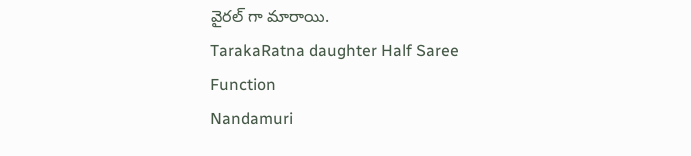వైరల్ గా మారాయి.
TarakaRatna daughter Half Saree Function
Nandamuri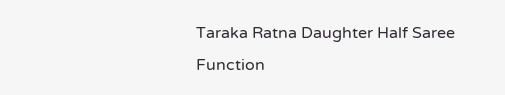Taraka Ratna Daughter Half Saree Function